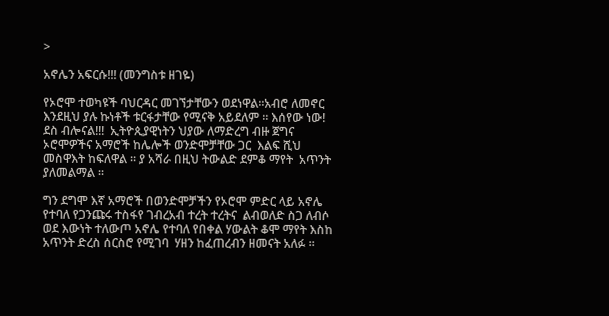>

አኖሌን አፍርሱ!!! (መንግስቱ ዘገዬ)

የኦሮሞ ተወካዩች ባህርዳር መገኘታቸውን ወደነዋል።አብሮ ለመኖር እንደዚህ ያሉ ኩነቶች ቱርፋታቸው የሚናቅ አይደለም ። እሰየው ነው! ደስ ብሎናል!!!  ኢትዮጲያዊነትን ህያው ለማድረግ ብዙ ጀግና ኦሮሞዎችና አማሮች ከሌሎች ወንድሞቻቸው ጋር  እልፍ ሺህ መስዋእት ከፍለዋል ። ያ አሻራ በዚህ ትውልድ ደምቆ ማየት  አጥንት ያለመልማል ።

ግን ደግሞ እኛ አማሮች በወንድሞቻችን የኦሮሞ ምድር ላይ አኖሌ የተባለ የጋንጩሩ ተስፋየ ገብረአብ ተረት ተረትና  ልብወለድ ስጋ ለብሶ  ወደ እውነት ተለውጦ አኖሌ የተባለ የበቀል ሃውልት ቆሞ ማየት እስከ አጥንት ድረስ ሰርስሮ የሚገባ  ሃዘን ከፈጠረብን ዘመናት አለፉ ።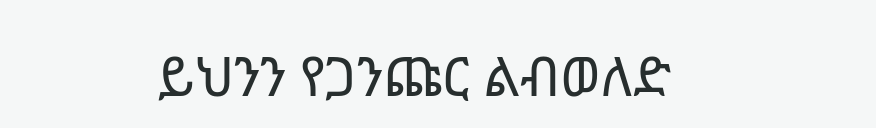ይህንን የጋንጩር ልብወለድ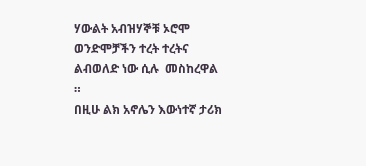ሃውልት አብዝሃኞቹ ኦሮሞ ወንድሞቻችን ተረት ተረትና ልብወለድ ነው ሲሉ  መስከረዋል ።
በዚሁ ልክ አኖሌን እውነተኛ ታሪክ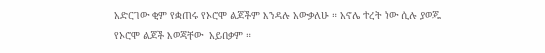አድርገው ቂም የቋጠሩ የኦሮሞ ልጆችም እንዳሉ አውቃለሁ ። አኖሌ ተረት ነው ሲሉ ያወጁ የኦሮሞ ልጆች እወጃቸው  አይበቃም ።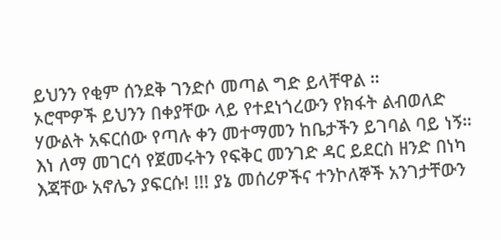ይህንን የቂም ሰንደቅ ገንድሶ መጣል ግድ ይላቸዋል ።
ኦሮሞዎች ይህንን በቀያቸው ላይ የተደነጎረውን የክፋት ልብወለድ ሃውልት አፍርሰው የጣሉ ቀን መተማመን ከቤታችን ይገባል ባይ ነኝ።
እነ ለማ መገርሳ የጀመሩትን የፍቅር መንገድ ዳር ይደርስ ዘንድ በነካ እጃቸው አኖሌን ያፍርሱ! !!! ያኔ መሰሪዎችና ተንኮለኞች አንገታቸውን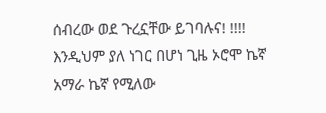ሰብረው ወደ ጉረኗቸው ይገባሉና! !!!! እንዲህም ያለ ነገር በሆነ ጊዜ ኦሮሞ ኬኛ አማራ ኬኛ የሚለው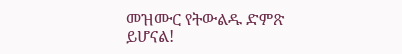መዝሙር የትውልዱ ድምጽ ይሆናል!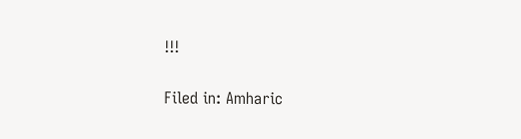!!!

Filed in: Amharic